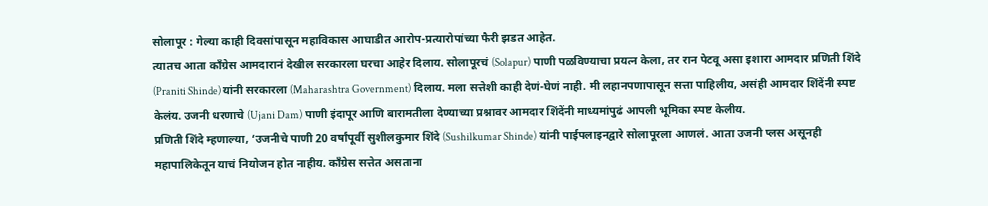सोलापूर : गेल्या काही दिवसांपासून महाविकास आघाडीत आरोप-प्रत्यारोपांच्या फैरी झडत आहेत.
त्यातच आता कॉंग्रेस आमदारानं देखील सरकारला घरचा आहेर दिलाय. सोलापूरचं (Solapur) पाणी पळविण्याचा प्रयत्न केला, तर रान पेटवू असा इशारा आमदार प्रणिती शिंदे (Praniti Shinde) यांनी सरकारला (Maharashtra Government) दिलाय. मला सत्तेशी काही देणं-घेणं नाही. मी लहानपणापासून सत्ता पाहिलीय, असंही आमदार शिंदेंनी स्पष्ट केलंय. उजनी धरणाचे (Ujani Dam) पाणी इंदापूर आणि बारामतीला देण्याच्या प्रश्नावर आमदार शिंदेंनी माध्यमांपुढं आपली भूमिका स्पष्ट केलीय.
प्रणिती शिंदे म्हणाल्या, ‘उजनीचे पाणी 20 वर्षांपूर्वी सुशीलकुमार शिंदे (Sushilkumar Shinde) यांनी पाईपलाइनद्वारे सोलापूरला आणलं. आता उजनी प्लस असूनही महापालिकेतून याचं नियोजन होत नाहीय. कॉंग्रेस सत्तेत असताना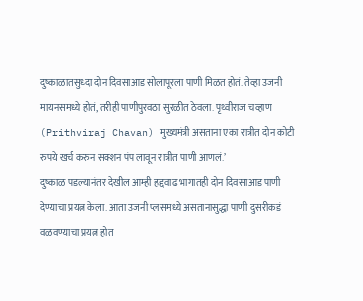दुष्काळातसुध्दा दोन दिवसाआड सोलापूरला पाणी मिळत होतं. तेव्हा उजनी मायनसमध्ये होतं, तरीही पाणीपुरवठा सुरळीत ठेवला. पृथ्वीराज चव्हाण (Prithviraj Chavan) मुख्यमंत्री असताना एका रात्रीत दोन कोटी रुपये खर्च करुन सक्शन पंप लावून रात्रीत पाणी आणलं.’
दुष्काळ पडल्यानंतर देखील आम्ही हद्दवाढ भागातही दोन दिवसाआड पाणी देण्याचा प्रयत्न केला. आता उजनी प्लसमध्ये असतानासुद्धा पाणी दुसरीकडं वळवण्याचा प्रयत्न होत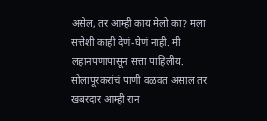असेल, तर आम्ही काय मेलो का? मला सत्तेशी काही देणं-घेणं नाही. मी लहानपणापासून सत्ता पाहिलीय. सोलापूरकरांचं पाणी वळवत असाल तर खबरदार आम्ही रान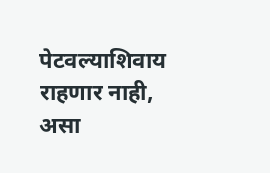पेटवल्याशिवाय राहणार नाही, असा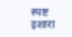स्पष्ट इशारा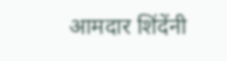आमदार शिंदेंनी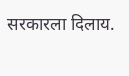सरकारला दिलाय.